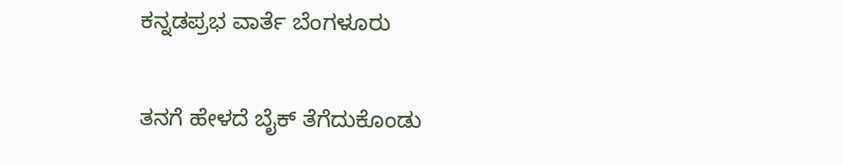ಕನ್ನಡಪ್ರಭ ವಾರ್ತೆ ಬೆಂಗಳೂರು

ತನಗೆ ಹೇಳದೆ ಬೈಕ್ ತೆಗೆದುಕೊಂಡು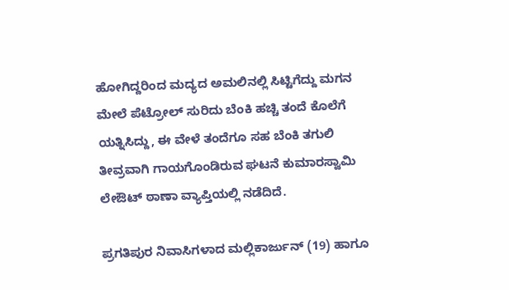ಹೋಗಿದ್ದರಿಂದ ಮದ್ಯದ ಅಮಲಿನಲ್ಲಿ ಸಿಟ್ಟಿಗೆದ್ದು ಮಗನ ಮೇಲೆ ಪೆಟ್ರೋಲ್ ಸುರಿದು ಬೆಂಕಿ ಹಚ್ಚಿ ತಂದೆ ಕೊಲೆಗೆ ಯತ್ನಿಸಿದ್ದು, ಈ ವೇಳೆ ತಂದೆಗೂ ಸಹ ಬೆಂಕಿ ತಗುಲಿ ತೀವ್ರವಾಗಿ ಗಾಯಗೊಂಡಿರುವ ಘಟನೆ ಕುಮಾರಸ್ವಾಮಿ ಲೇಔಟ್ ಠಾಣಾ ವ್ಯಾಪ್ತಿಯಲ್ಲಿ ನಡೆದಿದೆ.

ಪ್ರಗತಿಪುರ ನಿವಾಸಿಗಳಾದ ಮಲ್ಲಿಕಾರ್ಜುನ್‌ (19) ಹಾಗೂ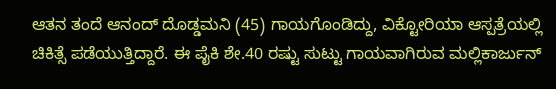ಆತನ ತಂದೆ ಆನಂದ್‌ ದೊಡ್ಡಮನಿ (45) ಗಾಯಗೊಂಡಿದ್ದು, ವಿಕ್ಟೋರಿಯಾ ಆಸ್ಪತ್ರೆಯಲ್ಲಿ ಚಿಕಿತ್ಸೆ ಪಡೆಯುತ್ತಿದ್ದಾರೆ. ಈ ಪೈಕಿ ಶೇ.40 ರಷ್ಟು ಸುಟ್ಟು ಗಾಯವಾಗಿರುವ ಮಲ್ಲಿಕಾರ್ಜುನ್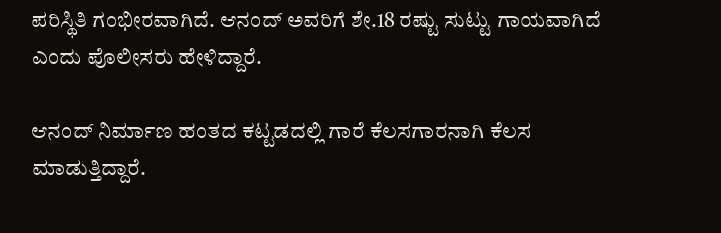ಪರಿಸ್ಥಿತಿ ಗಂಭೀರವಾಗಿದೆ. ಆನಂದ್ ಅವರಿಗೆ ಶೇ.18 ರಷ್ಟು ಸುಟ್ಟು ಗಾಯವಾಗಿದೆ ಎಂದು ಪೊಲೀಸರು ಹೇಳಿದ್ದಾರೆ.

ಆನಂದ್ ನಿರ್ಮಾಣ ಹಂತದ ಕಟ್ಟಡದಲ್ಲಿ ಗಾರೆ ಕೆಲಸಗಾರನಾಗಿ ಕೆಲಸ ಮಾಡುತ್ತಿದ್ದಾರೆ.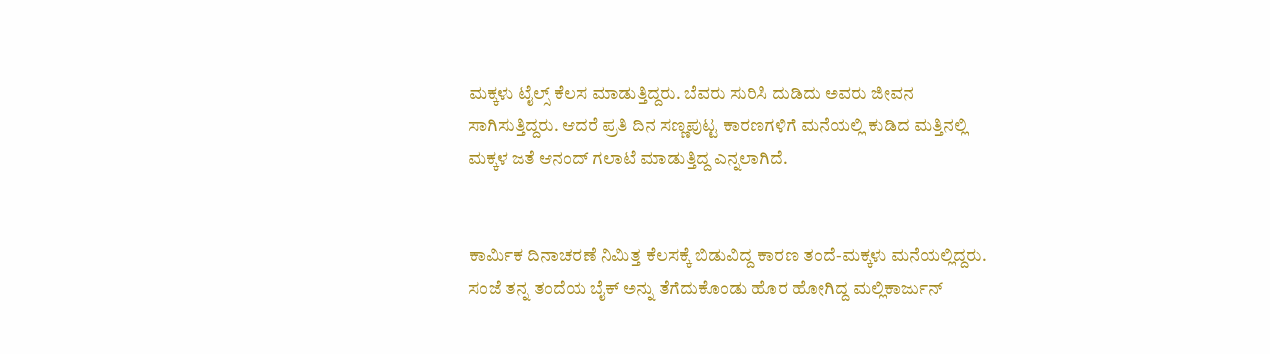ಮಕ್ಕಳು ಟೈಲ್ಸ್‌ ಕೆಲಸ ಮಾಡುತ್ತಿದ್ದರು. ಬೆವರು ಸುರಿಸಿ ದುಡಿದು ಅವರು ಜೀವನ ಸಾಗಿಸುತ್ತಿದ್ದರು. ಆದರೆ ಪ್ರತಿ ದಿನ ಸಣ್ಣಪುಟ್ಟ ಕಾರಣಗಳಿಗೆ ಮನೆಯಲ್ಲಿ ಕುಡಿದ ಮತ್ತಿನಲ್ಲಿ ಮಕ್ಕಳ ಜತೆ ಆನಂದ್ ಗಲಾಟೆ ಮಾಡುತ್ತಿದ್ದ ಎನ್ನಲಾಗಿದೆ.


ಕಾರ್ಮಿಕ ದಿನಾಚರಣೆ ನಿಮಿತ್ತ ಕೆಲಸಕ್ಕೆ ಬಿಡುವಿದ್ದ ಕಾರಣ ತಂದೆ-ಮಕ್ಕಳು ಮನೆಯಲ್ಲಿದ್ದರು. ಸಂಜೆ ತನ್ನ ತಂದೆಯ ಬೈಕ್ ಅನ್ನು ತೆಗೆದುಕೊಂಡು ಹೊರ ಹೋಗಿದ್ದ ಮಲ್ಲಿಕಾರ್ಜುನ್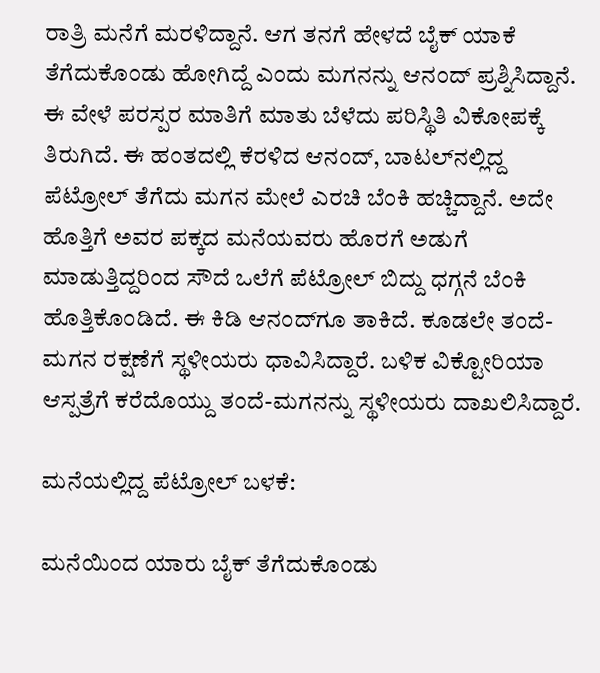ರಾತ್ರಿ ಮನೆಗೆ ಮರಳಿದ್ದಾನೆ. ಆಗ ತನಗೆ ಹೇಳದೆ ಬೈಕ್ ಯಾಕೆ ತೆಗೆದುಕೊಂಡು ಹೋಗಿದ್ದೆ ಎಂದು ಮಗನನ್ನು ಆನಂದ್ ಪ್ರಶ್ನಿಸಿದ್ದಾನೆ. ಈ ವೇಳೆ ಪರಸ್ಪರ ಮಾತಿಗೆ ಮಾತು ಬೆಳೆದು ಪರಿಸ್ಥಿತಿ ವಿಕೋಪಕ್ಕೆ ತಿರುಗಿದೆ. ಈ ಹಂತದಲ್ಲಿ ಕೆರಳಿದ ಆನಂದ್‌, ಬಾಟಲ್‌ನಲ್ಲಿದ್ದ ಪೆಟ್ರೋಲ್ ತೆಗೆದು ಮಗನ ಮೇಲೆ ಎರಚಿ ಬೆಂಕಿ ಹಚ್ಚಿದ್ದಾನೆ. ಅದೇ ಹೊತ್ತಿಗೆ ಅವರ ಪಕ್ಕದ ಮನೆಯವರು ಹೊರಗೆ ಅಡುಗೆ ಮಾಡುತ್ತಿದ್ದರಿಂದ ಸೌದೆ ಒಲೆಗೆ ಪೆಟ್ರೋಲ್ ಬಿದ್ದು ಧಗ್ಗನೆ ಬೆಂಕಿ ಹೊತ್ತಿಕೊಂಡಿದೆ. ಈ ಕಿಡಿ ಆನಂದ್‌ಗೂ ತಾಕಿದೆ. ಕೂಡಲೇ ತಂದೆ-ಮಗನ ರಕ್ಷಣೆಗೆ ಸ್ಥಳೀಯರು ಧಾವಿಸಿದ್ದಾರೆ. ಬಳಿಕ ವಿಕ್ಟೋರಿಯಾ ಆಸ್ಪತ್ರೆಗೆ ಕರೆದೊಯ್ದು ತಂದೆ-ಮಗನನ್ನು ಸ್ಥಳೀಯರು ದಾಖಲಿಸಿದ್ದಾರೆ.

ಮನೆಯಲ್ಲಿದ್ದ ಪೆಟ್ರೋಲ್‌ ಬಳಕೆ:

ಮನೆಯಿಂದ ಯಾರು ಬೈಕ್ ತೆಗೆದುಕೊಂಡು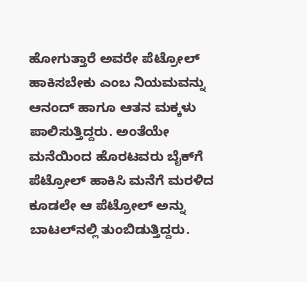ಹೋಗುತ್ತಾರೆ ಅವರೇ ಪೆಟ್ರೋಲ್ ಹಾಕಿಸಬೇಕು ಎಂಬ ನಿಯಮವನ್ನು ಆನಂದ್ ಹಾಗೂ ಆತನ ಮಕ್ಕಳು ಪಾಲಿಸುತ್ತಿದ್ದರು. ಅಂತೆಯೇ ಮನೆಯಿಂದ ಹೊರಟವರು ಬೈಕ್‌ಗೆ ಪೆಟ್ರೋಲ್ ಹಾಕಿಸಿ ಮನೆಗೆ ಮರಳಿದ ಕೂಡಲೇ ಆ ಪೆಟ್ರೋಲ್ ಅನ್ನು ಬಾಟಲ್‌ನಲ್ಲಿ ತುಂಬಿಡುತ್ತಿದ್ದರು.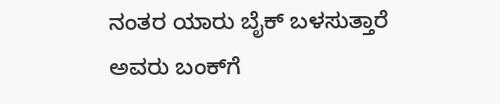ನಂತರ ಯಾರು ಬೈಕ್ ಬಳಸುತ್ತಾರೆ ಅವರು ಬಂಕ್‌ಗೆ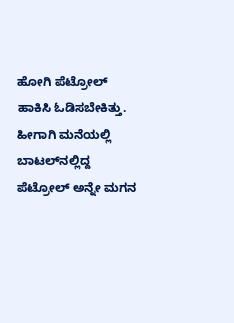ಹೋಗಿ ಪೆಟ್ರೋಲ್ ಹಾಕಿಸಿ ಓಡಿಸಬೇಕಿತ್ತು. ಹೀಗಾಗಿ ಮನೆಯಲ್ಲಿ ಬಾಟಲ್‌ನಲ್ಲಿದ್ದ ಪೆಟ್ರೋಲ್ ಅನ್ನೇ ಮಗನ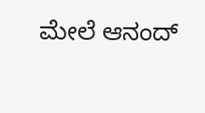ಮೇಲೆ ಆನಂದ್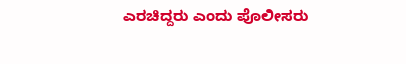ಎರಚಿದ್ದರು ಎಂದು ಪೊಲೀಸರು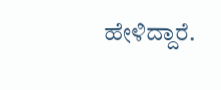ಹೇಳಿದ್ದಾರೆ.